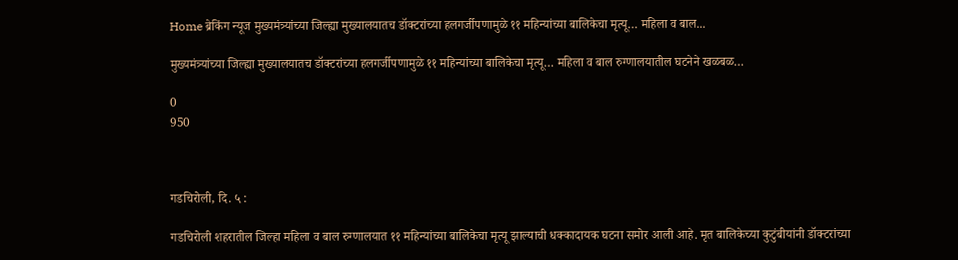Home ब्रेकिंग न्यूज मुख्यमंत्र्यांच्या जिल्ह्या मुख्यालयातच डॉक्टरांच्या हलगर्जीपणामुळे ११ महिन्यांच्या बालिकेचा मृत्यू… महिला व बाल...

मुख्यमंत्र्यांच्या जिल्ह्या मुख्यालयातच डॉक्टरांच्या हलगर्जीपणामुळे ११ महिन्यांच्या बालिकेचा मृत्यू… महिला व बाल रुग्णालयातील घटनेने खळबळ…

0
950



गडचिरोली, दि. ५ :

गडचिरोली शहरातील जिल्हा महिला व बाल रुग्णालयात ११ महिन्यांच्या बालिकेचा मृत्यू झाल्याची धक्कादायक घटना समोर आली आहे. मृत बालिकेच्या कुटुंबीयांनी डॉक्टरांच्या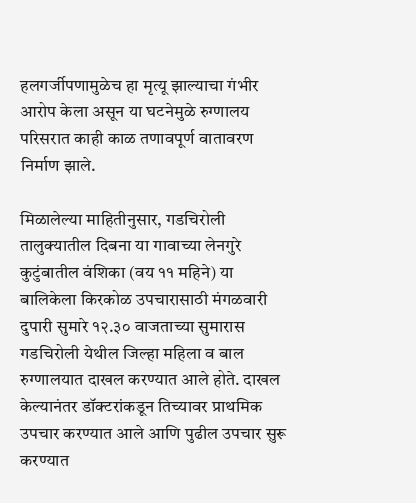हलगर्जीपणामुळेच हा मृत्यू झाल्याचा गंभीर आरोप केला असून या घटनेमुळे रुग्णालय परिसरात काही काळ तणावपूर्ण वातावरण निर्माण झाले.

मिळालेल्या माहितीनुसार, गडचिरोली तालुक्यातील दिबना या गावाच्या लेनगुरे कुटुंबातील वंशिका (वय ११ महिने) या बालिकेला किरकोळ उपचारासाठी मंगळवारी दुपारी सुमारे १२.३० वाजताच्या सुमारास गडचिरोली येथील जिल्हा महिला व बाल रुग्णालयात दाखल करण्यात आले होते. दाखल केल्यानंतर डॉक्टरांकडून तिच्यावर प्राथमिक उपचार करण्यात आले आणि पुढील उपचार सुरू करण्यात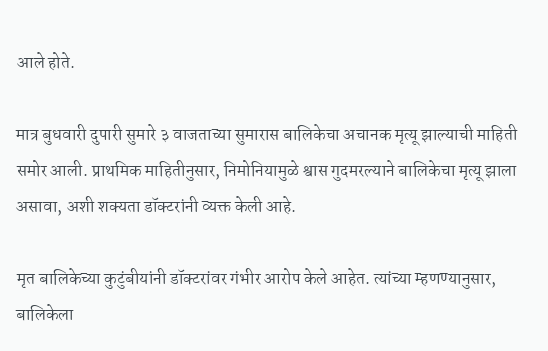आले होते.

मात्र बुधवारी दुपारी सुमारे ३ वाजताच्या सुमारास बालिकेचा अचानक मृत्यू झाल्याची माहिती समोर आली. प्राथमिक माहितीनुसार, निमोनियामुळे श्वास गुदमरल्याने बालिकेचा मृत्यू झाला असावा, अशी शक्यता डॉक्टरांनी व्यक्त केली आहे.

मृत बालिकेच्या कुटुंबीयांनी डॉक्टरांवर गंभीर आरोप केले आहेत. त्यांच्या म्हणण्यानुसार, बालिकेला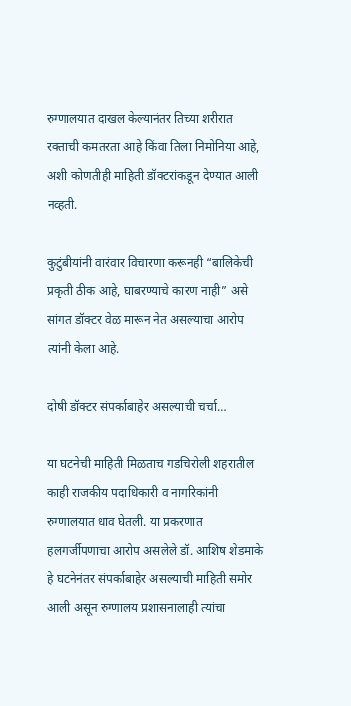रुग्णालयात दाखल केल्यानंतर तिच्या शरीरात रक्ताची कमतरता आहे किंवा तिला निमोनिया आहे, अशी कोणतीही माहिती डॉक्टरांकडून देण्यात आली नव्हती.

कुटुंबीयांनी वारंवार विचारणा करूनही “बालिकेची प्रकृती ठीक आहे, घाबरण्याचे कारण नाही” असे सांगत डॉक्टर वेळ मारून नेत असल्याचा आरोप त्यांनी केला आहे.

दोषी डॉक्टर संपर्काबाहेर असल्याची चर्चा…

या घटनेची माहिती मिळताच गडचिरोली शहरातील काही राजकीय पदाधिकारी व नागरिकांनी रुग्णालयात धाव घेतली. या प्रकरणात हलगर्जीपणाचा आरोप असलेले डॉ. आशिष शेडमाके हे घटनेनंतर संपर्काबाहेर असल्याची माहिती समोर आली असून रुग्णालय प्रशासनालाही त्यांचा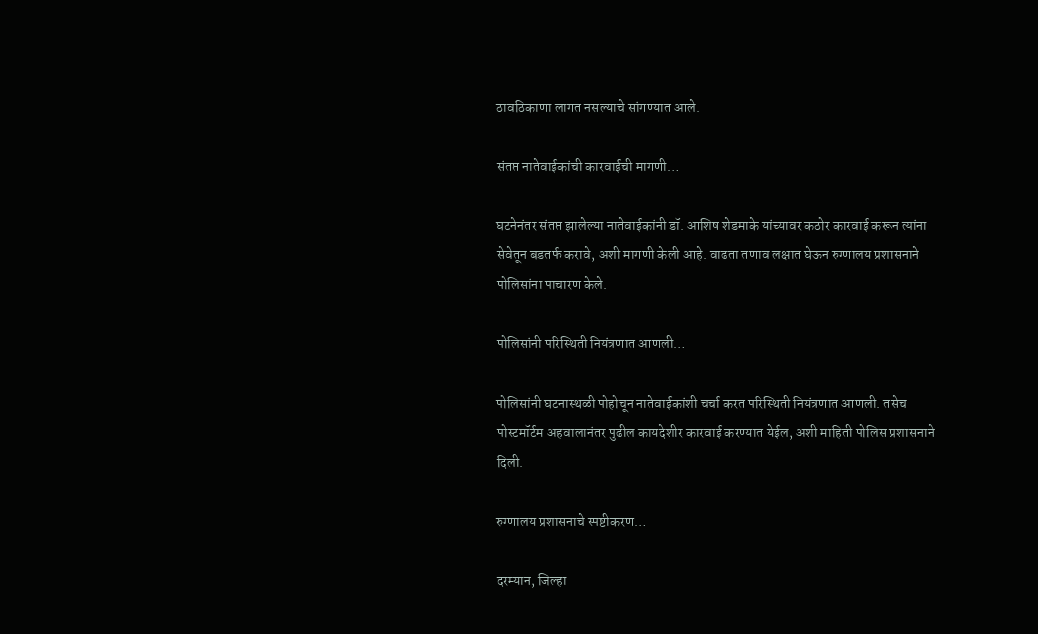ठावठिकाणा लागत नसल्याचे सांगण्यात आले.

संतप्त नातेवाईकांची कारवाईची मागणी…

घटनेनंतर संतप्त झालेल्या नातेवाईकांनी डॉ. आशिष शेडमाके यांच्यावर कठोर कारवाई करून त्यांना सेवेतून बडतर्फ करावे, अशी मागणी केली आहे. वाढता तणाव लक्षात घेऊन रुग्णालय प्रशासनाने पोलिसांना पाचारण केले.

पोलिसांनी परिस्थिती नियंत्रणात आणली…

पोलिसांनी घटनास्थळी पोहोचून नातेवाईकांशी चर्चा करत परिस्थिती नियंत्रणात आणली. तसेच पोस्टमॉर्टम अहवालानंतर पुढील कायदेशीर कारवाई करण्यात येईल, अशी माहिती पोलिस प्रशासनाने दिली.

रुग्णालय प्रशासनाचे स्पष्टीकरण…

दरम्यान, जिल्हा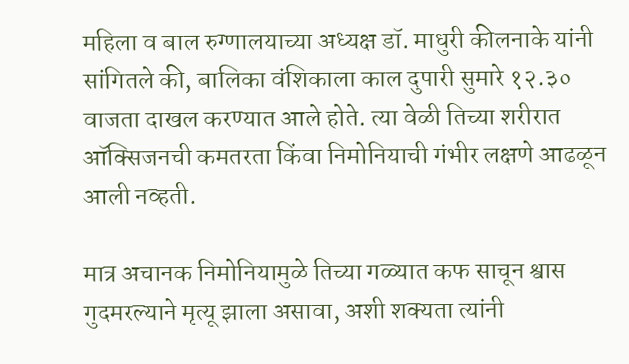महिला व बाल रुग्णालयाच्या अध्यक्ष डॉ. माधुरी कीलनाके यांनी सांगितले की, बालिका वंशिकाला काल दुपारी सुमारे १२.३० वाजता दाखल करण्यात आले होते. त्या वेळी तिच्या शरीरात ऑक्सिजनची कमतरता किंवा निमोनियाची गंभीर लक्षणे आढळून आली नव्हती.

मात्र अचानक निमोनियामुळे तिच्या गळ्यात कफ साचून श्वास गुदमरल्याने मृत्यू झाला असावा, अशी शक्यता त्यांनी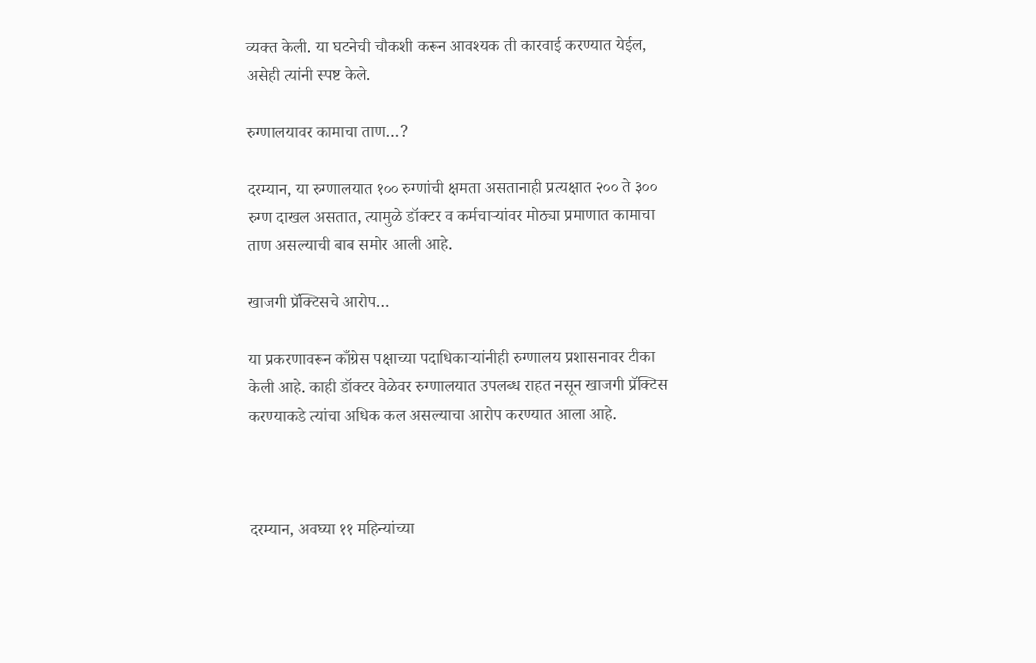व्यक्त केली. या घटनेची चौकशी करून आवश्यक ती कारवाई करण्यात येईल, असेही त्यांनी स्पष्ट केले.

रुग्णालयावर कामाचा ताण…?

दरम्यान, या रुग्णालयात १०० रुग्णांची क्षमता असतानाही प्रत्यक्षात २०० ते ३०० रुग्ण दाखल असतात, त्यामुळे डॉक्टर व कर्मचाऱ्यांवर मोठ्या प्रमाणात कामाचा ताण असल्याची बाब समोर आली आहे.

खाजगी प्रॅक्टिसचे आरोप…

या प्रकरणावरून काँग्रेस पक्षाच्या पदाधिकाऱ्यांनीही रुग्णालय प्रशासनावर टीका केली आहे. काही डॉक्टर वेळेवर रुग्णालयात उपलब्ध राहत नसून खाजगी प्रॅक्टिस करण्याकडे त्यांचा अधिक कल असल्याचा आरोप करण्यात आला आहे.



दरम्यान, अवघ्या ११ महिन्यांच्या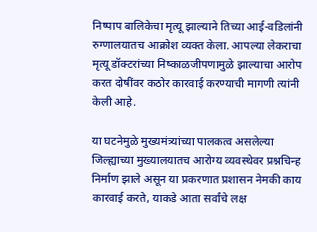निष्पाप बालिकेचा मृत्यू झाल्याने तिच्या आई-वडिलांनी रुग्णालयातच आक्रोश व्यक्त केला. आपल्या लेकराचा मृत्यू डॉक्टरांच्या निष्काळजीपणामुळे झाल्याचा आरोप करत दोषींवर कठोर कारवाई करण्याची मागणी त्यांनी केली आहे.

या घटनेमुळे मुख्यमंत्र्यांच्या पालकत्व असलेल्या जिल्ह्याच्या मुख्यालयातच आरोग्य व्यवस्थेवर प्रश्नचिन्ह निर्माण झाले असून या प्रकरणात प्रशासन नेमकी काय कारवाई करते, याकडे आता सर्वांचे लक्ष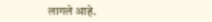लागले आहे.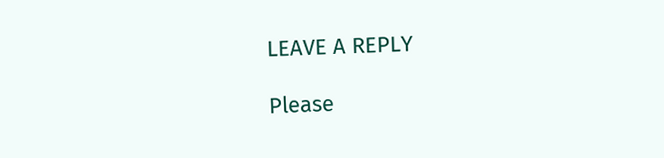LEAVE A REPLY

Please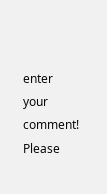enter your comment!
Please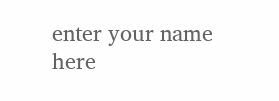enter your name here